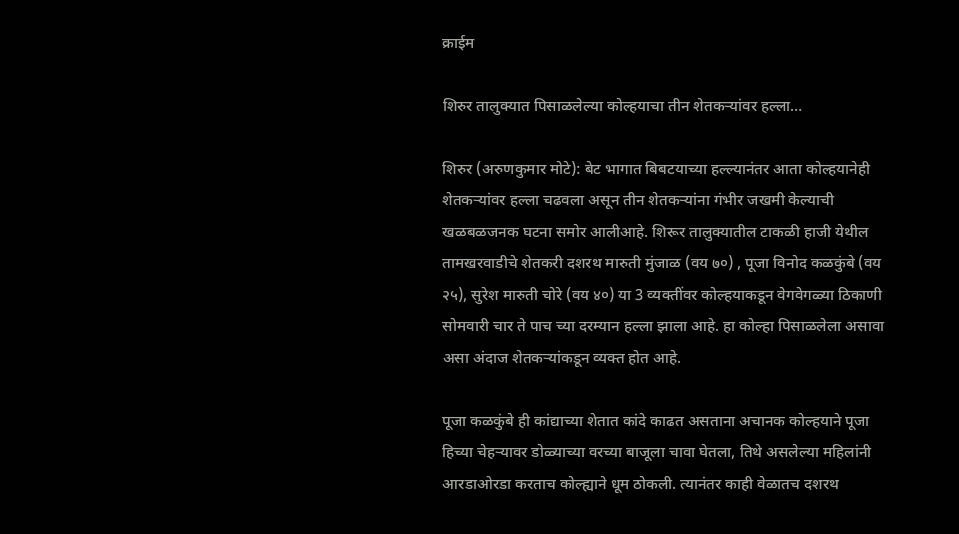क्राईम

शिरुर तालुक्यात पिसाळलेल्या कोल्हयाचा तीन शेतकऱ्यांवर हल्ला…

शिरुर (अरुणकुमार मोटे): बेट भागात बिबटयाच्या हल्ल्यानंतर आता कोल्हयानेही शेतकऱ्यांवर हल्ला चढवला असून तीन शेतकऱ्यांना गंभीर जखमी केल्याची खळबळजनक घटना समोर आलीआहे. शिरूर तालुक्यातील टाकळी हाजी येथील तामखरवाडीचे शेतकरी दशरथ मारुती मुंजाळ (वय ७०) , पूजा विनोद कळकुंबे (वय २५), सुरेश मारुती चोरे (वय ४०) या 3 व्यक्तींवर कोल्हयाकडून वेगवेगळ्या ठिकाणी सोमवारी चार ते पाच च्या दरम्यान हल्ला झाला आहे. हा कोल्हा पिसाळलेला असावा असा अंदाज शेतकऱ्यांकडून व्यक्त होत आहे.

पूजा कळकुंबे ही कांद्याच्या शेतात कांदे काढत असताना अचानक कोल्हयाने पूजा हिच्या चेहऱ्यावर डोळ्याच्या वरच्या बाजूला चावा घेतला, तिथे असलेल्या महिलांनी आरडाओरडा करताच कोल्ह्याने धूम ठोकली. त्यानंतर काही वेळातच दशरथ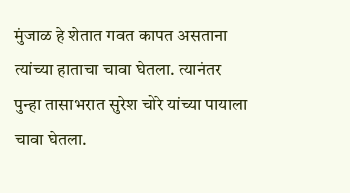मुंजाळ हे शेतात गवत कापत असताना त्यांच्या हाताचा चावा घेतला. त्यानंतर पुन्हा तासाभरात सुरेश चोरे यांच्या पायाला चावा घेतला.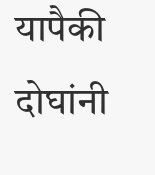यापैकी दोघांनी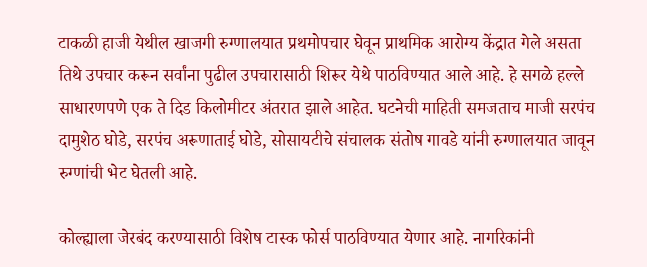टाकळी हाजी येथील खाजगी रुग्णालयात प्रथमोपचार घेवून प्राथमिक आरोग्य केंद्रात गेले असता तिथे उपचार करून सर्वांना पुढील उपचारासाठी शिरूर येथे पाठविण्यात आले आहे. हे सगळे हल्ले साधारणपणे एक ते दिड किलोमीटर अंतरात झाले आहेत. घटनेची माहिती समजताच माजी सरपंच दामुशेठ घोडे, सरपंच अरूणाताई घोडे, सोसायटीचे संचालक संतोष गावडे यांनी रुग्णालयात जावून रुग्णांची भेट घेतली आहे.

कोल्ह्याला जेरबंद करण्यासाठी विशेष टास्क फोर्स पाठविण्यात येणार आहे. नागरिकांनी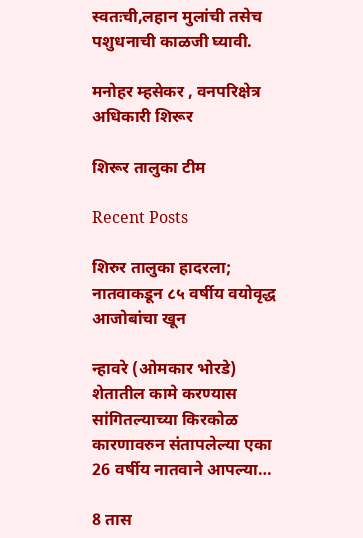स्वतःची,लहान मुलांची तसेच पशुधनाची काळजी घ्यावी.

मनोहर म्हसेकर , वनपरिक्षेत्र अधिकारी शिरूर

शिरूर तालुका टीम

Recent Posts

शिरुर तालुका हादरला; नातवाकडून ८५ वर्षीय वयोवृद्ध आजोबांचा खून

न्हावरे (ओमकार भोरडे) शेतातील कामे करण्यास सांगितल्याच्या किरकोळ कारणावरुन संतापलेल्या एका 26 वर्षीय नातवाने आपल्या…

8 तास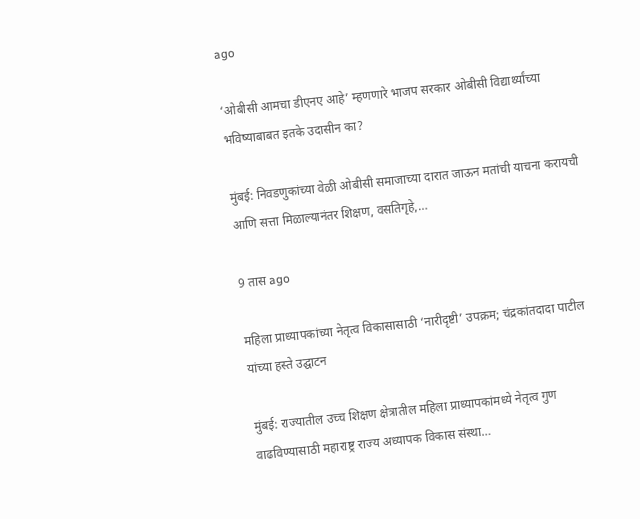ago

‘ओबीसी आमचा डीएनए आहे’ म्हणणारे भाजप सरकार ओबीसी विद्यार्थ्यांच्या भविष्याबाबत इतके उदासीन का?

मुंबई: निवडणुकांच्या वेळी ओबीसी समाजाच्या दारात जाऊन मतांची याचना करायची आणि सत्ता मिळाल्यानंतर शिक्षण, वसतिगृहे,…

9 तास ago

महिला प्राध्यापकांच्या नेतृत्व विकासासाठी ‘नारीदृष्टी’ उपक्रम; चंद्रकांतदादा पाटील यांच्या हस्ते उद्घाटन

मुंबई: राज्यातील उच्च शिक्षण क्षेत्रातील महिला प्राध्यापकांमध्ये नेतृत्व गुण वाढविण्यासाठी महाराष्ट्र राज्य अध्यापक विकास संस्था…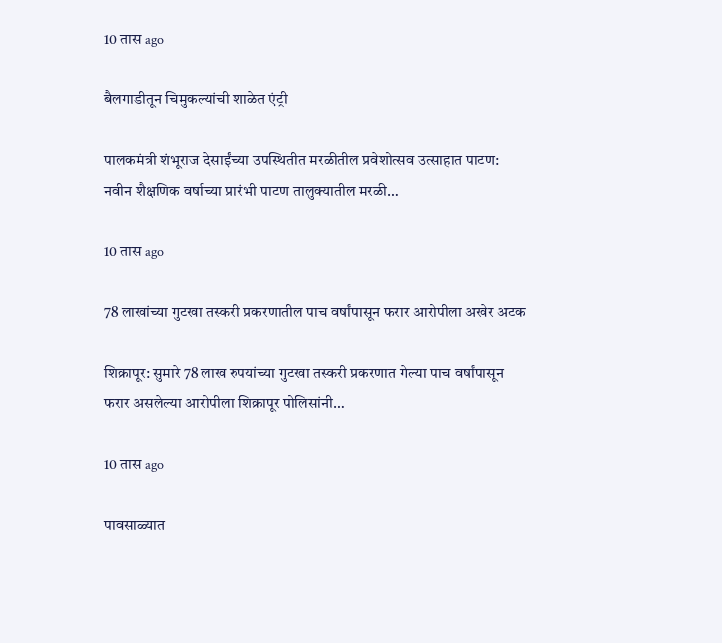10 तास ago

बैलगाडीतून चिमुकल्यांची शाळेत एंट्री

पालकमंत्री शंभूराज देसाईंच्या उपस्थितीत मरळीतील प्रवेशोत्सव उत्साहात पाटण: नवीन शैक्षणिक वर्षाच्या प्रारंभी पाटण तालुक्यातील मरळी…

10 तास ago

78 लाखांच्या गुटखा तस्करी प्रकरणातील पाच वर्षांपासून फरार आरोपीला अखेर अटक

शिक्रापूर: सुमारे 78 लाख रुपयांच्या गुटखा तस्करी प्रकरणात गेल्या पाच वर्षांपासून फरार असलेल्या आरोपीला शिक्रापूर पोलिसांनी…

10 तास ago

पावसाळ्यात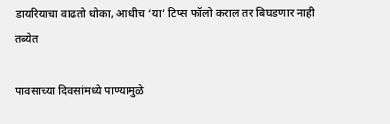डायरियाचा वाढतो धोका, आधीच ‘या’ टिप्स फॉलो कराल तर बिघडणार नाही तब्येत

पावसाच्या दिवसांमध्ये पाण्यामुळे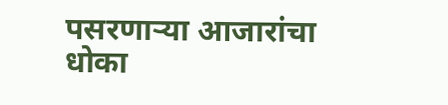पसरणाऱ्या आजारांचा धोका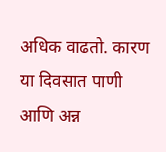अधिक वाढतो. कारण या दिवसात पाणी आणि अन्न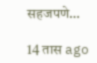सहजपणे…

14 तास ago